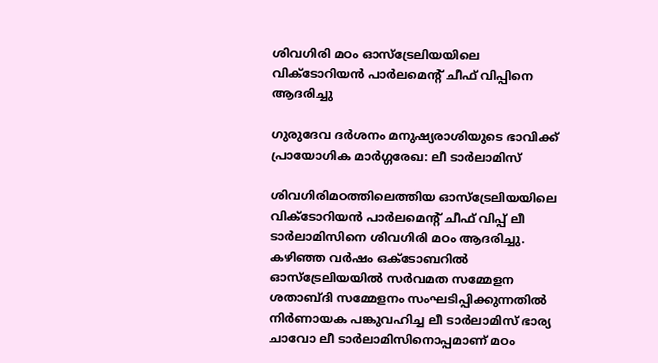ശിവഗിരി മഠം ഓസ്ട്രേലിയയിലെ വിക്ടോറിയന്‍ പാര്‍ലമെന്‍റ് ചീഫ് വിപ്പിനെ ആദരിച്ചു

ഗുരുദേവ ദര്‍ശനം മനുഷ്യരാശിയുടെ ഭാവിക്ക് പ്രായോഗിക മാര്‍ഗ്ഗരേഖ: ലീ ടാര്‍ലാമിസ്

ശിവഗിരിമഠത്തിലെത്തിയ ഓസ്ട്രേലിയയിലെ വിക്ടോറിയന്‍ പാര്‍ലമെന്‍റ് ചീഫ് വിപ്പ് ലീ ടാര്‍ലാമിസിനെ ശിവഗിരി മഠം ആദരിച്ചു. കഴിഞ്ഞ വര്‍ഷം ഒക്ടോബറില്‍ ഓസ്ട്രേലിയയില്‍ സര്‍വമത സമ്മേളന ശതാബ്ദി സമ്മേളനം സംഘടിപ്പിക്കുന്നതില്‍ നിര്‍ണായക പങ്കുവഹിച്ച ലീ ടാര്‍ലാമിസ് ഭാര്യ ചാവോ ലീ ടാര്‍ലാമിസിനൊപ്പമാണ് മഠം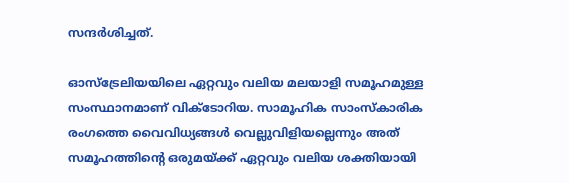സന്ദര്‍ശിച്ചത്.

ഓസ്ട്രേലിയയിലെ ഏറ്റവും വലിയ മലയാളി സമൂഹമുള്ള സംസ്ഥാനമാണ് വിക്ടോറിയ. സാമൂഹിക സാംസ്കാരിക രംഗത്തെ വൈവിധ്യങ്ങള്‍ വെല്ലുവിളിയല്ലെന്നും അത് സമൂഹത്തിന്‍റെ ഒരുമയ്ക്ക് ഏറ്റവും വലിയ ശക്തിയായി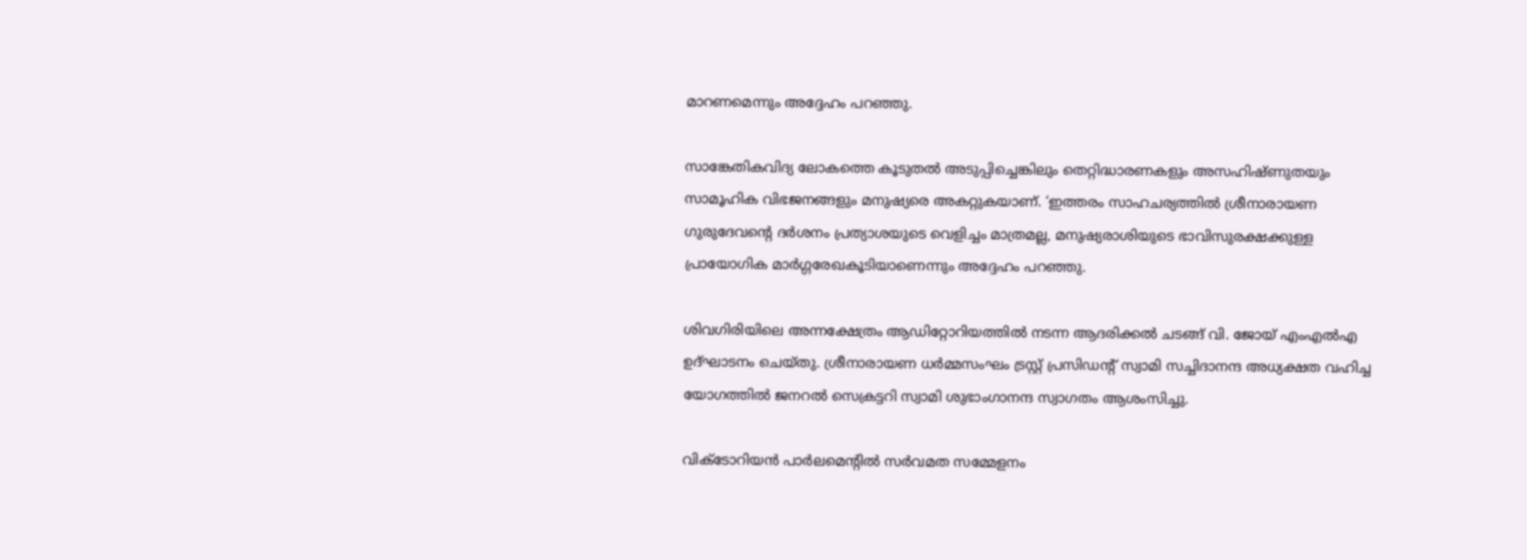മാറണമെന്നും അദ്ദേഹം പറഞ്ഞു.

സാങ്കേതികവിദ്യ ലോകത്തെ കൂടുതല്‍ അടുപ്പിച്ചെങ്കിലും തെറ്റിദ്ധാരണകളും അസഹിഷ്ണുതയും സാമൂഹിക വിഭജനങ്ങളും മനുഷ്യരെ അകറ്റുകയാണ്. ‘ഇത്തരം സാഹചര്യത്തില്‍ ശ്രീനാരായണ ഗുരുദേവന്‍റെ ദര്‍ശനം പ്രത്യാശയുടെ വെളിച്ചം മാത്രമല്ല, മനുഷ്യരാശിയുടെ ഭാവിസുരക്ഷക്കുള്ള പ്രായോഗിക മാര്‍ഗ്ഗരേഖകൂടിയാണെന്നും അദ്ദേഹം പറഞ്ഞു.

ശിവഗിരിയിലെ അന്നക്ഷേത്രം ആഡിറ്റോറിയത്തില്‍ നടന്ന ആദരിക്കല്‍ ചടങ്ങ് വി. ജോയ് എംഎല്‍എ ഉദ്ഘാടനം ചെയ്തു. ശ്രീനാരായണ ധര്‍മ്മസംഘം ട്രസ്റ്റ് പ്രസിഡന്‍റ് സ്വാമി സച്ചിദാനന്ദ അധ്യക്ഷത വഹിച്ച യോഗത്തില്‍ ജനറല്‍ സെക്രട്ടറി സ്വാമി ശുഭാംഗാനന്ദ സ്വാഗതം ആശംസിച്ചു.

വിക്ടോറിയന്‍ പാര്‍ലമെന്‍റില്‍ സര്‍വമത സമ്മേളനം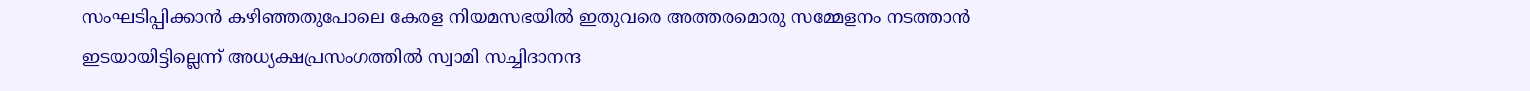സംഘടിപ്പിക്കാന്‍ കഴിഞ്ഞതുപോലെ കേരള നിയമസഭയില്‍ ഇതുവരെ അത്തരമൊരു സമ്മേളനം നടത്താന്‍ ഇടയായിട്ടില്ലെന്ന് അധ്യക്ഷപ്രസംഗത്തില്‍ സ്വാമി സച്ചിദാനന്ദ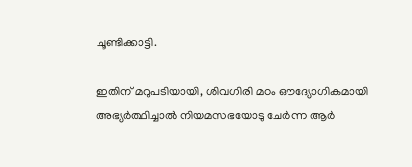ചൂണ്ടിക്കാട്ടി.

ഇതിന് മറുപടിയായി, ശിവഗിരി മഠം ഔദ്യോഗികമായി അഭ്യര്‍ത്ഥിച്ചാല്‍ നിയമസഭയോടു ചേര്‍ന്ന ആര്‍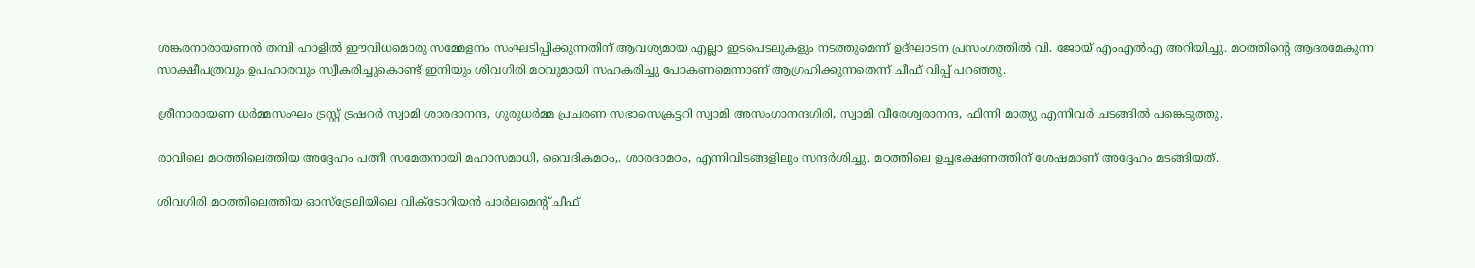ശങ്കരനാരായണന്‍ തമ്പി ഹാളില്‍ ഈവിധമൊരു സമ്മേളനം സംഘടിപ്പിക്കുന്നതിന് ആവശ്യമായ എല്ലാ ഇടപെടലുകളും നടത്തുമെന്ന് ഉദ്ഘാടന പ്രസംഗത്തില്‍ വി. ജോയ് എംഎല്‍എ അറിയിച്ചു. മഠത്തിന്‍റെ ആദരമേകുന്ന സാക്ഷീപത്രവും ഉപഹാരവും സ്വീകരിച്ചുകൊണ്ട് ഇനിയും ശിവഗിരി മഠവുമായി സഹകരിച്ചു പോകണമെന്നാണ് ആഗ്രഹിക്കുന്നതെന്ന് ചീഫ് വിപ്പ് പറഞ്ഞു.

ശ്രീനാരായണ ധര്‍മ്മസംഘം ട്രസ്റ്റ് ട്രഷറര്‍ സ്വാമി ശാരദാനന്ദ, ഗുരുധര്‍മ്മ പ്രചരണ സഭാസെക്രട്ടറി സ്വാമി അസംഗാനന്ദഗിരി, സ്വാമി വീരേശ്വരാനന്ദ, ഫിന്നി മാത്യു എന്നിവര്‍ ചടങ്ങില്‍ പങ്കെടുത്തു.

രാവിലെ മഠത്തിലെത്തിയ അദ്ദേഹം പത്നീ സമേതനായി മഹാസമാധി, വൈദികമഠം,. ശാരദാമഠം, എന്നിവിടങ്ങളിലും സന്ദര്‍ശിച്ചു. മഠത്തിലെ ഉച്ചഭക്ഷണത്തിന് ശേഷമാണ് അദ്ദേഹം മടങ്ങിയത്.

ശിവഗിരി മഠത്തിലെത്തിയ ഓസ്ട്രേലിയിലെ വിക്ടോറിയന്‍ പാര്‍ലമെന്‍റ് ചീഫ്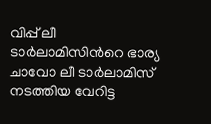വിപ്പ് ലീ ടാര്‍ലാമിസിന്‍റെ ഭാര്യ ചാവോ ലീ ടാര്‍ലാമിസ് നടത്തിയ വേറിട്ട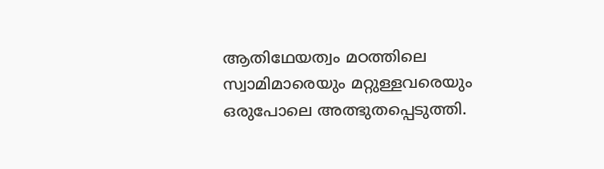ആതിഥേയത്വം മഠത്തിലെ സ്വാമിമാരെയും മറ്റുള്ളവരെയും ഒരുപോലെ അത്ഭുതപ്പെടുത്തി.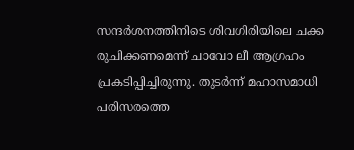സന്ദര്‍ശനത്തിനിടെ ശിവഗിരിയിലെ ചക്ക രുചിക്കണമെന്ന് ചാവോ ലീ ആഗ്രഹം പ്രകടിപ്പിച്ചിരുന്നു. തുടര്‍ന്ന് മഹാസമാധി പരിസരത്തെ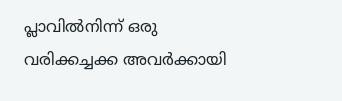പ്ലാവില്‍നിന്ന് ഒരു വരിക്കച്ചക്ക അവര്‍ക്കായി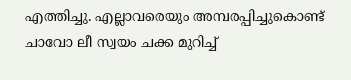എത്തിച്ചു. എല്ലാവരെയും അമ്പരപ്പിച്ചുകൊണ്ട് ചാവോ ലീ സ്വയം ചക്ക മുറിച്ച്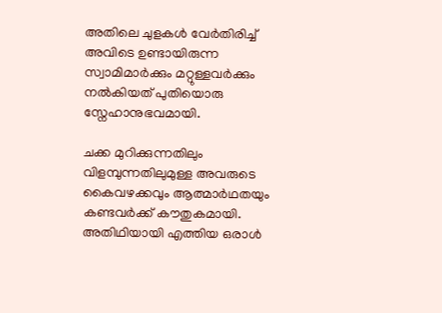അതിലെ ചുളകള്‍ വേര്‍തിരിച്ച് അവിടെ ഉണ്ടായിരുന്ന സ്വാമിമാര്‍ക്കും മറ്റുള്ളവര്‍ക്കും നല്‍കിയത് പുതിയൊരു സ്നേഹാനുഭവമായി.

ചക്ക മുറിക്കുന്നതിലും വിളമ്പുന്നതിലുമുള്ള അവരുടെ കൈവഴക്കവും ആത്മാര്‍ഥതയും കണ്ടവര്‍ക്ക് കൗതുകമായി. അതിഥിയായി എത്തിയ ഒരാള്‍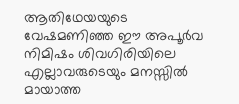ആതിഥേയയുടെ വേഷമണിഞ്ഞ ഈ അപൂര്‍വ നിമിഷം ശിവഗിരിയിലെ എല്ലാവരുടെയും മനസ്സില്‍ മായാത്ത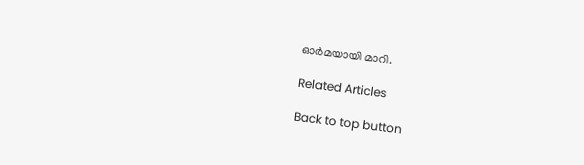ഓര്‍മയായി മാറി.

Related Articles

Back to top button